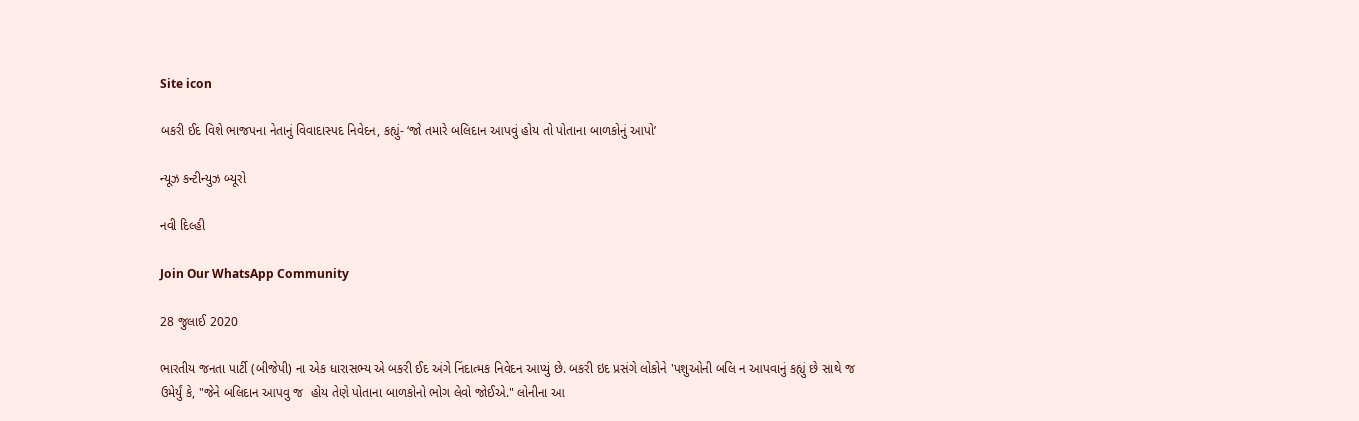Site icon

બકરી ઈદ વિશે ભાજપના નેતાનું વિવાદાસ્પદ નિવેદન, કહ્યું- ‘જો તમારે બલિદાન આપવું હોય તો પોતાના બાળકોનું આપો’

ન્યૂઝ કન્ટીન્યુઝ બ્યૂરો

નવી દિલ્હી

Join Our WhatsApp Community

28 જુલાઈ 2020

ભારતીય જનતા પાર્ટી (બીજેપી) ના એક ધારાસભ્ય એ બકરી ઈદ અંગે નિંદાત્મક નિવેદન આપ્યું છે. બકરી ઇદ પ્રસંગે લોકોને 'પશુઓની બલિ ન આપવાનું કહ્યું છે સાથે જ ઉમેર્યું કે, "જેને બલિદાન આપવુ જ  હોય તેણે પોતાના બાળકોનો ભોગ લેવો જોઈએ." લોનીના આ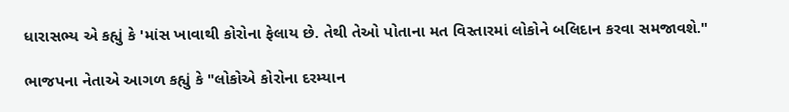ધારાસભ્ય એ કહ્યું કે 'માંસ ખાવાથી કોરોના ફેલાય છે. તેથી તેઓ પોતાના મત વિસ્તારમાં લોકોને બલિદાન કરવા સમજાવશે."

ભાજપના નેતાએ આગળ કહ્યું કે "લોકોએ કોરોના દરમ્યાન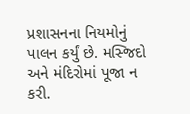પ્રશાસનના નિયમોનું પાલન કર્યું છે. મસ્જિદો અને મંદિરોમાં પૂજા ન કરી.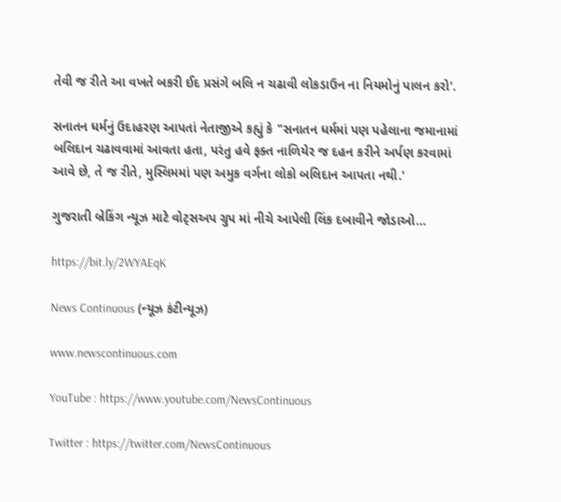તેવી જ રીતે આ વખતે બકરી ઈદ પ્રસંગે બલિ ન ચઢાવી લોકડાઉન ના નિયમોનું પાલન કરો'.

સનાતન ધર્મનું ઉદાહરણ આપતાં નેતાજીએ કહ્યું કે "સનાતન ધર્મમાં પણ પહેલાના જમાનામાં બલિદાન ચઢાવવામાં આવતા હતા, પરંતુ હવે ફક્ત નાળિયેર જ દહન કરીને અર્પણ કરવામાં આવે છે, તે જ રીતે, મુસ્લિમમાં પણ અમુક વર્ગના લોકો બલિદાન આપતા નથી.'

ગુજરાતી બ્રેકિંગ ન્યૂઝ માટે વોટ્સઅપ ગ્રુપ માં નીચે આપેલી લિંક દબાવીને જોડાઓ…

https://bit.ly/2WYAEqK

News Continuous (ન્યૂઝ કંટીન્યૂઝ)

www.newscontinuous.com

YouTube : https://www.youtube.com/NewsContinuous

Twitter : https://twitter.com/NewsContinuous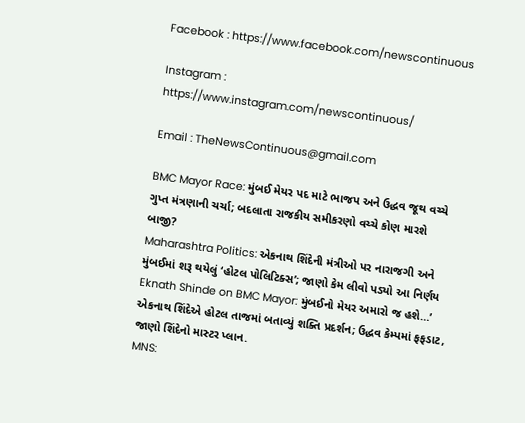Facebook : https://www.facebook.com/newscontinuous

Instagram : https://www.instagram.com/newscontinuous/

Email : TheNewsContinuous@gmail.com

BMC Mayor Race: મુંબઈ મેયર પદ માટે ભાજપ અને ઉદ્ધવ જૂથ વચ્ચે ગુપ્ત મંત્રણાની ચર્ચા; બદલાતા રાજકીય સમીકરણો વચ્ચે કોણ મારશે બાજી?
Maharashtra Politics: એકનાથ શિંદેની મંત્રીઓ પર નારાજગી અને મુંબઈમાં શરૂ થયેલું ‘હોટલ પોલિટિક્સ’; જાણો કેમ લીવો પડ્યો આ નિર્ણય
Eknath Shinde on BMC Mayor: મુંબઈનો મેયર અમારો જ હશે…’ એકનાથ શિંદેએ હોટલ તાજમાં બતાવ્યું શક્તિ પ્રદર્શન; ઉદ્ધવ કેમ્પમાં ફફડાટ, જાણો શિંદેનો માસ્ટર પ્લાન.
MNS: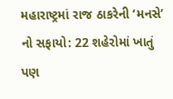મહારાષ્ટ્રમાં રાજ ઠાકરેની ‘મનસે’ નો સફાયો: 22 શહેરોમાં ખાતું પણ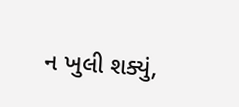ન ખુલી શક્યું,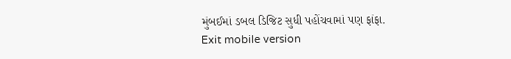મુંબઈમાં ડબલ ડિજિટ સુધી પહોંચવામાં પણ ફાંફા.
Exit mobile version